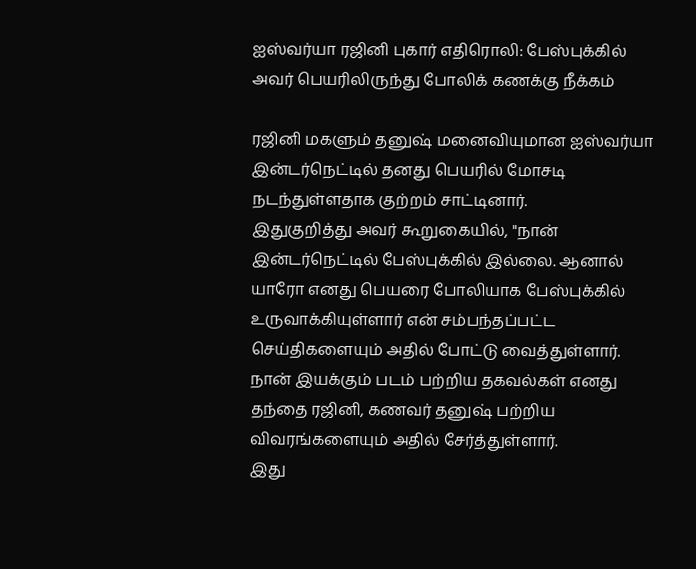ஐஸ்வர்யா ரஜினி புகார் எதிரொலி: பேஸ்புக்கில் அவர் பெயரிலிருந்து போலிக் கணக்கு நீக்கம்

ரஜினி மகளும் தனுஷ் மனைவியுமான ஐஸ்வர்யா இன்டர்நெட்டில் தனது பெயரில் மோசடி நடந்துள்ளதாக குற்றம் சாட்டினார்.
இதுகுறித்து அவர் கூறுகையில், "நான் இன்டர்நெட்டில் பேஸ்புக்கில் இல்லை. ஆனால் யாரோ எனது பெயரை போலியாக பேஸ்புக்கில் உருவாக்கியுள்ளார் என் சம்பந்தப்பட்ட செய்திகளையும் அதில் போட்டு வைத்துள்ளார். நான் இயக்கும் படம் பற்றிய தகவல்கள் எனது தந்தை ரஜினி, கணவர் தனுஷ் பற்றிய விவரங்களையும் அதில் சேர்த்துள்ளார்.
இது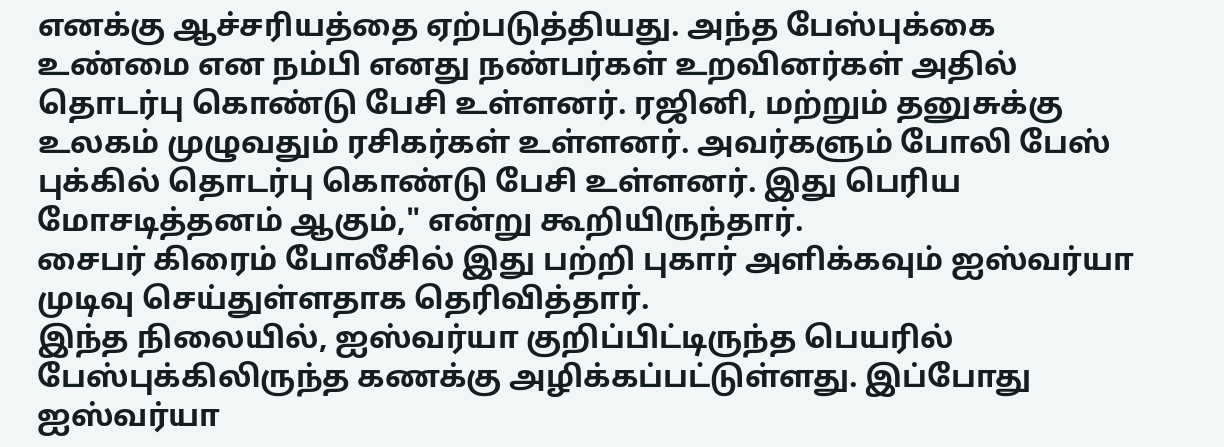எனக்கு ஆச்சரியத்தை ஏற்படுத்தியது. அந்த பேஸ்புக்கை உண்மை என நம்பி எனது நண்பர்கள் உறவினர்கள் அதில் தொடர்பு கொண்டு பேசி உள்ளனர். ரஜினி, மற்றும் தனுசுக்கு உலகம் முழுவதும் ரசிகர்கள் உள்ளனர். அவர்களும் போலி பேஸ் புக்கில் தொடர்பு கொண்டு பேசி உள்ளனர். இது பெரிய மோசடித்தனம் ஆகும்," என்று கூறியிருந்தார்.
சைபர் கிரைம் போலீசில் இது பற்றி புகார் அளிக்கவும் ஐஸ்வர்யா முடிவு செய்துள்ளதாக தெரிவித்தார்.
இந்த நிலையில், ஐஸ்வர்யா குறிப்பிட்டிருந்த பெயரில் பேஸ்புக்கிலிருந்த கணக்கு அழிக்கப்பட்டுள்ளது. இப்போது ஐஸ்வர்யா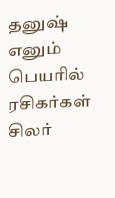தனுஷ் எனும் பெயரில் ரசிகர்கள் சிலர்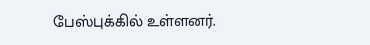பேஸ்புக்கில் உள்ளனர்.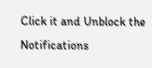Click it and Unblock the Notifications